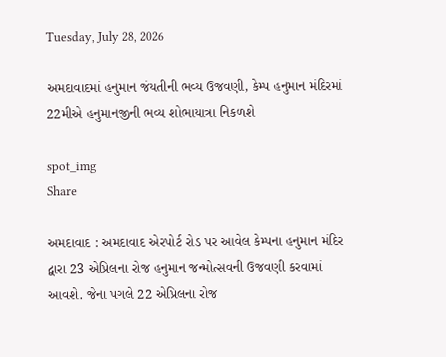Tuesday, July 28, 2026

અમદાવાદમાં હનુમાન જંયતીની ભવ્ય ઉજવણી, કેમ્પ હનુમાન મંદિરમાં 22મીએ હનુમાનજીની ભવ્ય શોભાયાત્રા નિકળશે

spot_img
Share

અમદાવાદ : અમદાવાદ એરપોર્ટ રોડ પર આવેલ કેમ્પના હનુમાન મંદિર દ્વારા 23 એપ્રિલના રોજ હનુમાન જન્મોત્સવની ઉજવણી કરવામાં આવશે. જેના પગલે 22 એપ્રિલના રોજ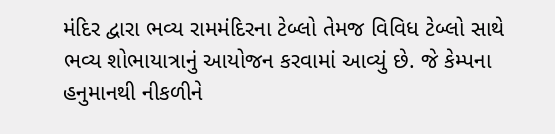મંદિર દ્વારા ભવ્ય રામમંદિરના ટેબ્લો તેમજ વિવિધ ટેબ્લો સાથે ભવ્ય શોભાયાત્રાનું આયોજન કરવામાં આવ્યું છે. જે કેમ્પના હનુમાનથી નીકળીને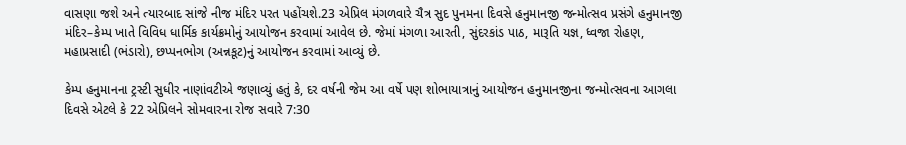વાસણા જશે અને ત્યારબાદ સાંજે નીજ મંદિર પરત પહોંચશે.23 એપ્રિલ મંગળવારે ચૈત્ર સુદ પુનમના દિવસે હનુમાનજી જન્મોત્સવ પ્રસંગે હનુમાનજી મંદિર–કેમ્પ ખાતે વિવિધ ધાર્મિક કાર્યક્રમોનું આયોજન કરવામાં આવેલ છે. જેમાં મંગળા આરતી, સુંદરકાંડ પાઠ, મારૂતિ યજ્ઞ, ધ્વજા રોહણ, મહાપ્રસાદી (ભંડારો), છપ્પનભોગ (અન્નકૂટ)નું આયોજન કરવામાં આવ્યું છે.

કેમ્પ હનુમાનના ટ્રસ્ટી સુધીર નાણાંવટીએ જણાવ્યું હતું કે, દર વર્ષની જેમ આ વર્ષે પણ શોભાયાત્રાનું આયોજન હનુમાનજીના જન્મોત્સવના આગલા દિવસે એટલે કે 22 એપ્રિલને સોમવારના રોજ સવારે 7:30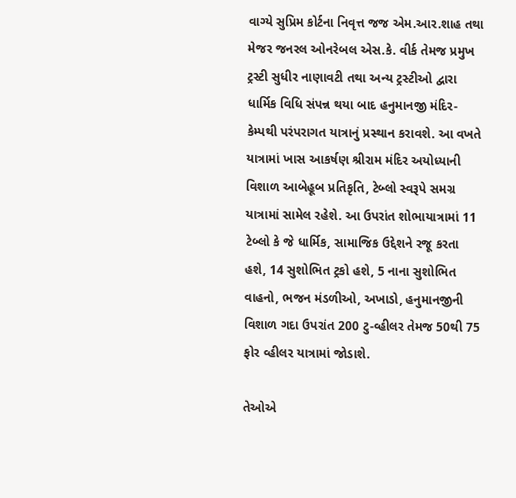વાગ્યે સુપ્રિમ કોર્ટના નિવૃત્ત જજ એમ.આર.શાહ તથા મેજર જનરલ ઓનરેબલ એસ.કે. વીર્ક તેમજ પ્રમુખ ટ્રસ્ટી સુધીર નાણાવટી તથા અન્ય ટ્રસ્ટીઓ દ્વારા ધાર્મિક વિધિ સંપન્ન થયા બાદ હનુમાનજી મંદિર-કેમ્પથી પરંપરાગત યાત્રાનું પ્રસ્થાન કરાવશે. આ વખતે યાત્રામાં ખાસ આકર્ષણ શ્રીરામ મંદિર અયોધ્યાની વિશાળ આબેહૂબ પ્રતિકૃતિ, ટેબ્લો સ્વરૂપે સમગ્ર યાત્રામાં સામેલ રહેશે. આ ઉપરાંત શોભાયાત્રામાં 11 ટેબ્લો કે જે ધાર્મિક, સામાજિક ઉદ્દેશને રજૂ કરતા હશે, 14 સુશોભિત ટ્રકો હશે, 5 નાના સુશોભિત વાહનો, ભજન મંડળીઓ, અખાડો, હનુમાનજીની વિશાળ ગદા ઉપરાંત 200 ટુ-વ્હીલર તેમજ 50થી 75 ફોર વ્હીલર યાત્રામાં જોડાશે.

તેઓએ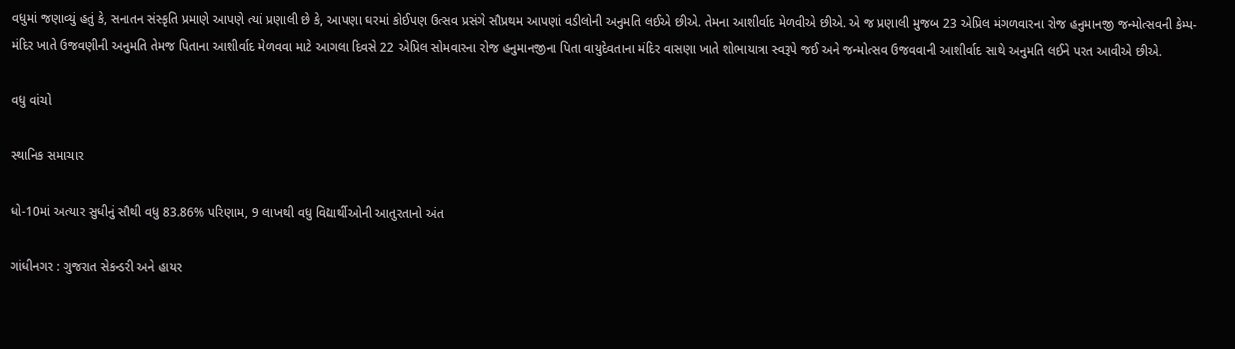વધુમાં જણાવ્યું હતું કે, સનાતન સંસ્કૃતિ પ્રમાણે આપણે ત્યાં પ્રણાલી છે કે, આપણા ઘરમાં કોઈપણ ઉત્સવ પ્રસંગે સૌપ્રથમ આપણાં વડીલોની અનુમતિ લઈએ છીએ. તેમના આશીર્વાદ મેળવીએ છીએ. એ જ પ્રણાલી મુજબ 23 એપ્રિલ મંગળવારના રોજ હનુમાનજી જન્મોત્સવની કેમ્પ-મંદિર ખાતે ઉજવણીની અનુમતિ તેમજ પિતાના આશીર્વાદ મેળવવા માટે આગલા દિવસે 22 એપ્રિલ સોમવારના રોજ હનુમાનજીના પિતા વાયુદેવતાના મંદિર વાસણા ખાતે શોભાયાત્રા સ્વરૂપે જઈ અને જન્મોત્સવ ઉજવવાની આશીર્વાદ સાથે અનુમતિ લઈને પરત આવીએ છીએ.

વધુ વાંચો

સ્થાનિક સમાચાર

ધો-10માં અત્યાર સુધીનું સૌથી વધુ 83.86% પરિણામ, 9 લાખથી વધુ વિદ્યાર્થીઓની આતુરતાનો અંત

ગાંધીનગર : ગુજરાત સેકન્ડરી અને હાયર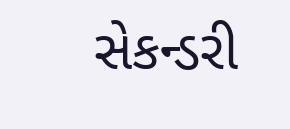સેકન્ડરી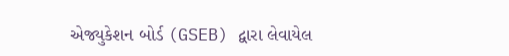એજ્યુકેશન બોર્ડ (GSEB) દ્વારા લેવાયેલ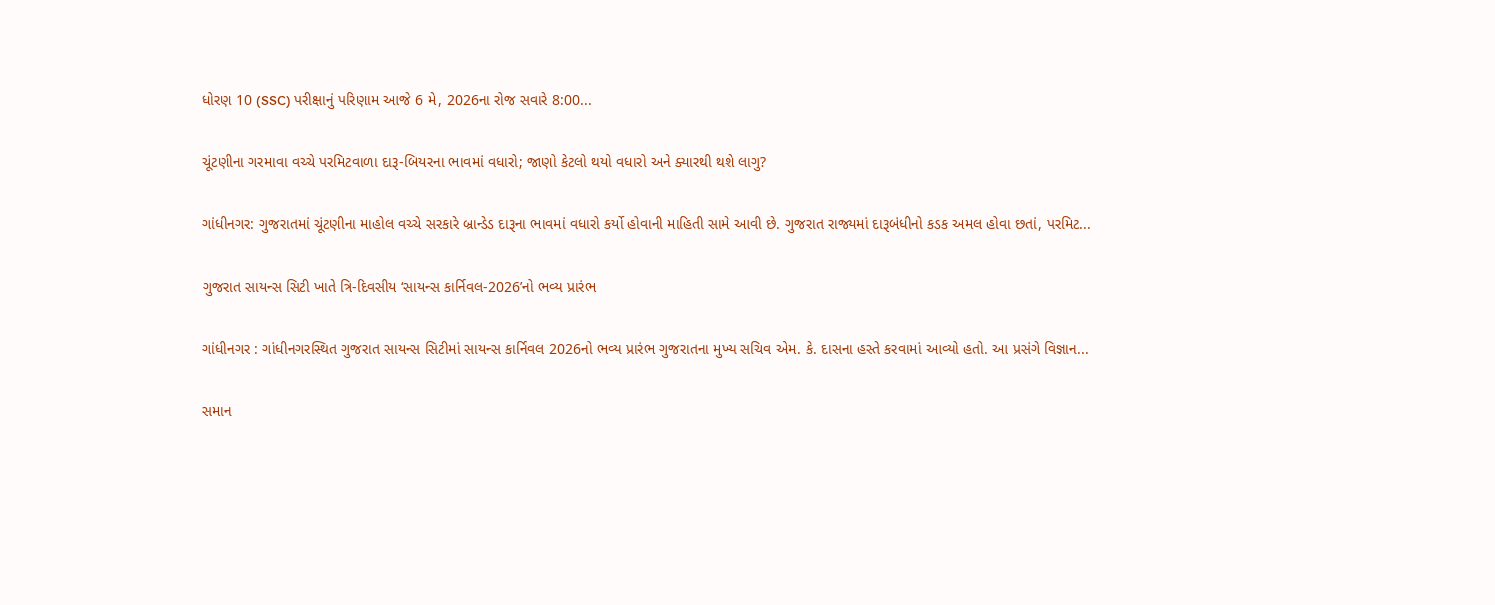ધોરણ 10 (SSC) પરીક્ષાનું પરિણામ આજે 6 મે, 2026ના રોજ સવારે 8:00...

ચૂંટણીના ગરમાવા વચ્ચે પરમિટવાળા દારૂ-બિયરના ભાવમાં વધારો; જાણો કેટલો થયો વધારો અને ક્યારથી થશે લાગુ?

ગાંધીનગર: ગુજરાતમાં ચૂંટણીના માહોલ વચ્ચે સરકારે બ્રાન્ડેડ દારૂના ભાવમાં વધારો કર્યો હોવાની માહિતી સામે આવી છે. ગુજરાત રાજ્યમાં દારૂબંધીનો કડક અમલ હોવા છતાં, પરમિટ...

ગુજરાત સાયન્સ સિટી ખાતે ત્રિ-દિવસીય ‘સાયન્સ કાર્નિવલ-2026’નો ભવ્ય પ્રારંભ

ગાંધીનગર : ગાંધીનગરસ્થિત ગુજરાત સાયન્સ સિટીમાં સાયન્સ કાર્નિવલ 2026નો ભવ્ય પ્રારંભ ગુજરાતના મુખ્ય સચિવ એમ. કે. દાસના હસ્તે કરવામાં આવ્યો હતો. આ પ્રસંગે વિજ્ઞાન...

સમાન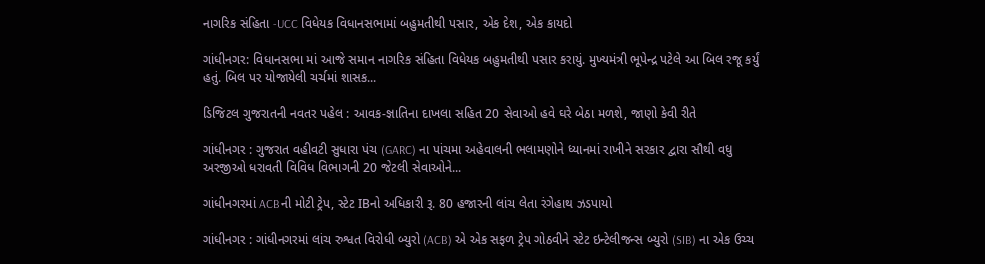નાગરિક સંહિતા -UCC વિધેયક વિધાનસભામાં બહુમતીથી પસાર, એક દેશ, એક કાયદો

ગાંધીનગર: વિધાનસભા માં આજે સમાન નાગરિક સંહિતા વિધેયક બહુમતીથી પસાર કરાયું. મુખ્યમંત્રી ભૂપેન્દ્ર પટેલે આ બિલ રજૂ કર્યું હતું. બિલ પર યોજાયેલી ચર્ચમાં શાસક...

ડિજિટલ ગુજરાતની નવતર પહેલ : આવક-જ્ઞાતિના દાખલા સહિત 20 સેવાઓ હવે ઘરે બેઠા મળશે, જાણો કેવી રીતે

ગાંધીનગર : ગુજરાત વહીવટી સુધારા પંચ (GARC) ના પાંચમા અહેવાલની ભલામણોને ધ્યાનમાં રાખીને સરકાર દ્વારા સૌથી વધુ અરજીઓ ધરાવતી વિવિધ વિભાગની 20 જેટલી સેવાઓને...

ગાંધીનગરમાં ACBની મોટી ટ્રેપ, સ્ટેટ IBનો અધિકારી રૂ. 80 હજારની લાંચ લેતા રંગેહાથ ઝડપાયો

ગાંધીનગર : ગાંધીનગરમાં લાંચ રુશ્વત વિરોધી બ્યુરો (ACB) એ એક સફળ ટ્રેપ ગોઠવીને સ્ટેટ ઇન્ટેલીજન્સ બ્યુરો (SIB) ના એક ઉચ્ચ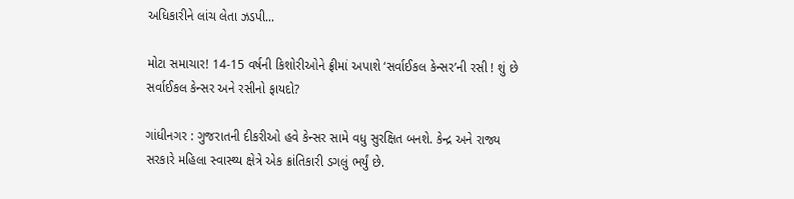અધિકારીને લાંચ લેતા ઝડપી...

મોટા સમાચાર! 14-15 વર્ષની કિશોરીઓને ફ્રીમાં અપાશે ‘સર્વાઈકલ કેન્સર’ની રસી ! શું છે સર્વાઈકલ કેન્સર અને રસીનો ફાયદો?

ગાંધીનગર : ગુજરાતની દીકરીઓ હવે કેન્સર સામે વધુ સુરક્ષિત બનશે. કેન્દ્ર અને રાજ્ય સરકારે મહિલા સ્વાસ્થ્ય ક્ષેત્રે એક ક્રાંતિકારી ડગલું ભર્યું છે.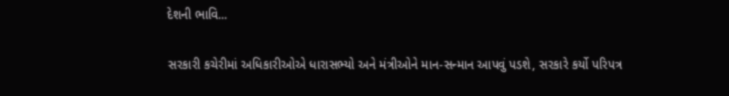દેશની ભાવિ...

સરકારી કચેરીમાં અધિકારીઓએ ધારાસભ્યો અને મંત્રીઓને માન-સન્માન આપવું પડશે, સરકારે કર્યો પરિપત્ર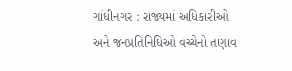ગાંધીનગર : રાજ્યમાં અધિકારીઓ અને જનપ્રતિનિધિઓ વચ્ચેનો તણાવ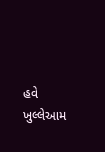હવે ખુલ્લેઆમ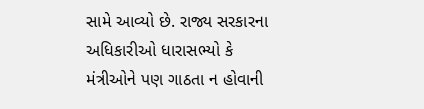સામે આવ્યો છે. રાજ્ય સરકારના અધિકારીઓ ધારાસભ્યો કે મંત્રીઓને પણ ગાઠતા ન હોવાની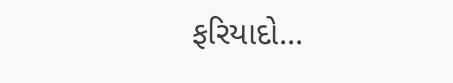ફરિયાદો...